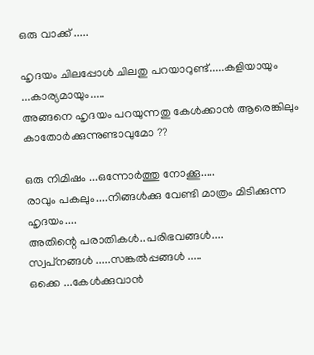ഒരു വാക്ക് .....

ഹൃദയം ചിലപ്പോൾ ചിലതു പറയാറുണ്ട്‌.....കളിയായും ...കാര്യമായും.....
അങ്ങനെ ഹൃദയം പറയുന്നതു കേൾക്കാൻ ആരെങ്കിലും കാതോർക്കുന്നുണ്ടാവുമോ ??

ഒരു നിമിഷം ...ഒന്നോർത്തു നോക്കൂ.....
രാവും പകലും....നിങ്ങൾക്കു വേണ്ടി മാത്രം മിടിക്കുന്ന ഹൃദയം....
അതിന്റെ പരാതികൾ..പരിഭവങ്ങൾ....
സ്വപ്‌നങ്ങൾ .....സങ്കൽപ്പങ്ങൾ .....
ഒക്കെ ...കേൾക്കുവാൻ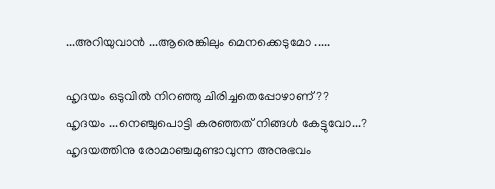...അറിയുവാൻ ...ആരെങ്കിലും മെനക്കെടുമോ .....

ഹൃദയം ഒടുവിൽ നിറഞ്ഞു ചിരിച്ചതെപ്പോഴാണ് ??
ഹൃദയം ...നെഞ്ചുപൊട്ടി കരഞ്ഞത് നിങ്ങൾ കേട്ടുവോ...?
ഹൃദയത്തിനു രോമാഞ്ചമുണ്ടാവുന്ന അനുഭവം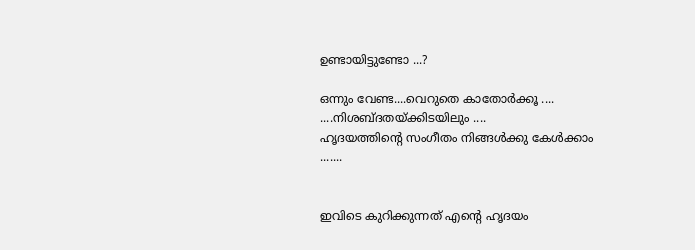ഉണ്ടായിട്ടുണ്ടോ ...?

ഒന്നും വേണ്ട....വെറുതെ കാതോർക്കൂ ....
....നിശബ്ദതയ്ക്കിടയിലും ....
ഹൃദയത്തിന്റെ സംഗീതം നിങ്ങൾക്കു കേൾക്കാം .......


ഇവിടെ കുറിക്കുന്നത് എന്റെ ഹൃദയം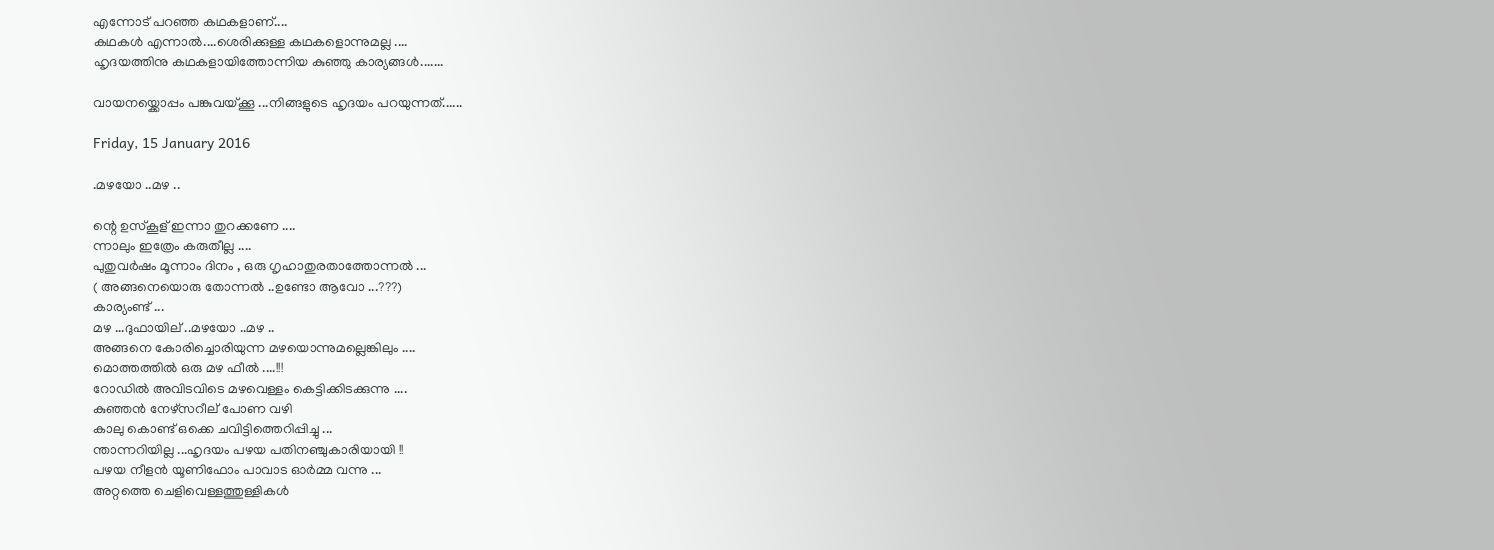എന്നോട് പറഞ്ഞ കഥകളാണ്....
കഥകൾ എന്നാൽ....ശെരിക്കുള്ള കഥകളൊന്നുമല്ല ....
ഹൃദയത്തിനു കഥകളായിത്തോന്നിയ കുഞ്ഞു കാര്യങ്ങൾ.......

വായനയ്ക്കൊപ്പം പങ്കുവയ്ക്കൂ ...നിങ്ങളുടെ ഹൃദയം പറയുന്നത്......

Friday, 15 January 2016

.മഴയോ ..മഴ ..

ന്റെ ഉസ്കൂള് ഇന്നാ തുറക്കണേ ....
ന്നാലും ഇത്രേം കരുതീല്ല ....
പുതുവർഷം മൂന്നാം ദിനം , ഒരു ഗൃഹാതുരതാത്തോന്നൽ ...
( അങ്ങനെയൊരു തോന്നൽ ..ഉണ്ടോ ആവോ ...???)
കാര്യംണ്ട് ...
മഴ ...ദുഫായില് ..മഴയോ ..മഴ ..
അങ്ങനെ കോരിച്ചൊരിയുന്ന മഴയൊന്നുമല്ലെങ്കിലും ....
മൊത്തത്തിൽ ഒരു മഴ ഫീൽ ....!!!
റോഡിൽ അവിടവിടെ മഴവെള്ളം കെട്ടിക്കിടക്കുന്നു ....
കുഞ്ഞൻ നേഴ്സറീല് പോണ വഴി
കാലു കൊണ്ട് ഒക്കെ ചവിട്ടിത്തെറിപ്പിച്ചു ...
ന്താന്നറിയില്ല ...ഹൃദയം പഴയ പതിനഞ്ചുകാരിയായി !!
പഴയ നീളൻ യൂണിഫോം പാവാട ഓർമ്മ വന്നു ...
അറ്റത്തെ ചെളിവെള്ളത്തുള്ളികൾ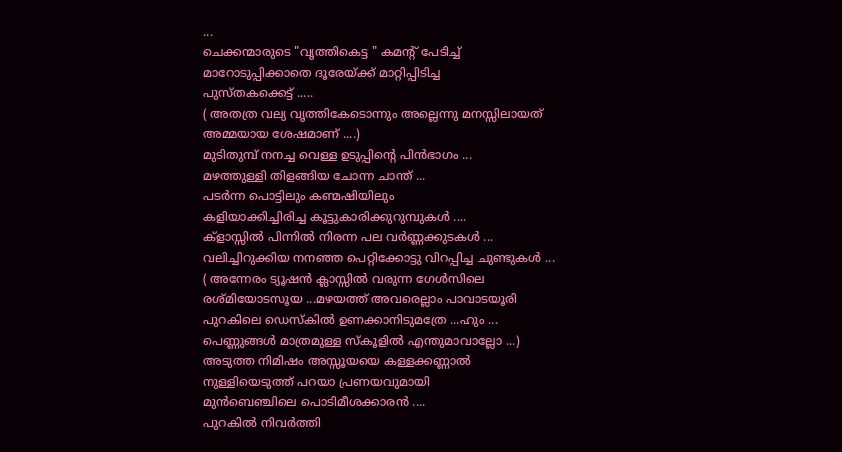...
ചെക്കന്മാരുടെ "വൃത്തികെട്ട " കമന്റ് പേടിച്ച്
മാറോടുപ്പിക്കാതെ ദൂരേയ്ക്ക് മാറ്റിപ്പിടിച്ച
പുസ്തകക്കെട്ട് .....
( അതത്ര വല്യ വൃത്തികേടൊന്നും അല്ലെന്നു മനസ്സിലായത്‌
അമ്മയായ ശേഷമാണ് ....)
മുടിതുമ്പ് നനച്ച വെള്ള ഉടുപ്പിന്റെ പിൻഭാഗം ...
മഴത്തുള്ളി തിളങ്ങിയ ചോന്ന ചാന്ത് ...
പടർന്ന പൊട്ടിലും കണ്മഷിയിലും
കളിയാക്കിച്ചിരിച്ച കൂട്ടുകാരിക്കുറുമ്പുകൾ ....
ക്ളാസ്സിൽ പിന്നിൽ നിരന്ന പല വർണ്ണക്കുടകൾ ...
വലിച്ചിറുക്കിയ നനഞ്ഞ പെറ്റിക്കോട്ടു വിറപ്പിച്ച ചുണ്ടുകൾ ...
( അന്നേരം ട്യൂഷൻ ക്ലാസ്സിൽ വരുന്ന ഗേൾസിലെ
രശ്മിയോടസൂയ ...മഴയത്ത് അവരെല്ലാം പാവാടയൂരി
പുറകിലെ ഡെസ്കിൽ ഉണക്കാനിടുമത്രേ ...ഹും ...
പെണ്ണുങ്ങൾ മാത്രമുള്ള സ്കൂളിൽ എന്തുമാവാല്ലോ ...)
അടുത്ത നിമിഷം അസ്സൂയയെ കള്ളക്കണ്ണാൽ
നുള്ളിയെടുത്ത് പറയാ പ്രണയവുമായി
മുൻബെഞ്ചിലെ പൊടിമീശക്കാരൻ ....
പുറകിൽ നിവർത്തി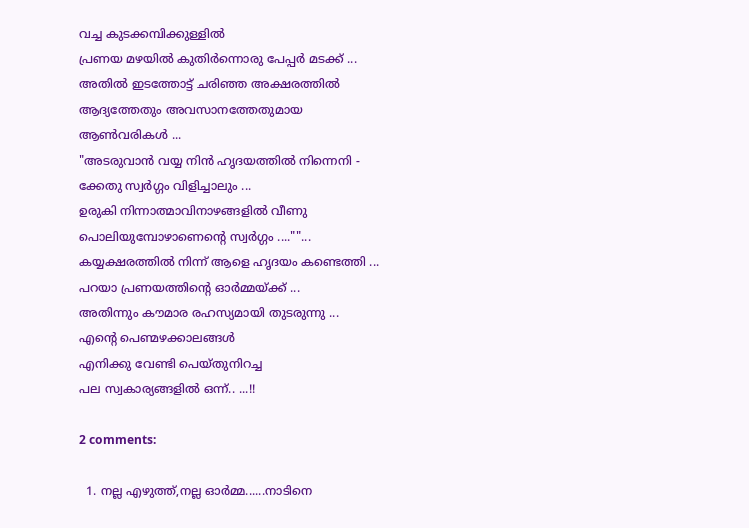വച്ച കുടക്കമ്പിക്കുള്ളിൽ
പ്രണയ മഴയിൽ കുതിർന്നൊരു പേപ്പർ മടക്ക്‌ ...
അതിൽ ഇടത്തോട്ട് ചരിഞ്ഞ അക്ഷരത്തിൽ
ആദ്യത്തേതും അവസാനത്തേതുമായ
ആൺവരികൾ ...
"അടരുവാൻ വയ്യ നിൻ ഹൃദയത്തിൽ നിന്നെനി -
ക്കേതു സ്വർഗ്ഗം വിളിച്ചാലും ...
ഉരുകി നിന്നാത്മാവിനാഴങ്ങളിൽ വീണു
പൊലിയുമ്പോഴാണെന്റെ സ്വർഗ്ഗം ....""...
കയ്യക്ഷരത്തിൽ നിന്ന് ആളെ ഹൃദയം കണ്ടെത്തി ...
പറയാ പ്രണയത്തിന്റെ ഓർമ്മയ്ക്ക്‌ ...
അതിന്നും കൗമാര രഹസ്യമായി തുടരുന്നു ...
എന്റെ പെണ്മഴക്കാലങ്ങൾ
എനിക്കു വേണ്ടി പെയ്തുനിറച്ച
പല സ്വകാര്യങ്ങളിൽ ഒന്ന്.. ...!!

2 comments:

  1. നല്ല എഴുത്ത്,നല്ല ഓർമ്മ......നാടിനെ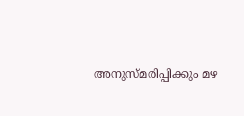അനുസ്മരിപ്പിക്കും മഴ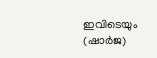ഇവിടെയും (ഷാർജ)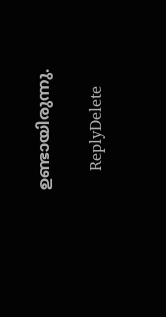ഉണ്ടായിരുന്നു.

    ReplyDelete